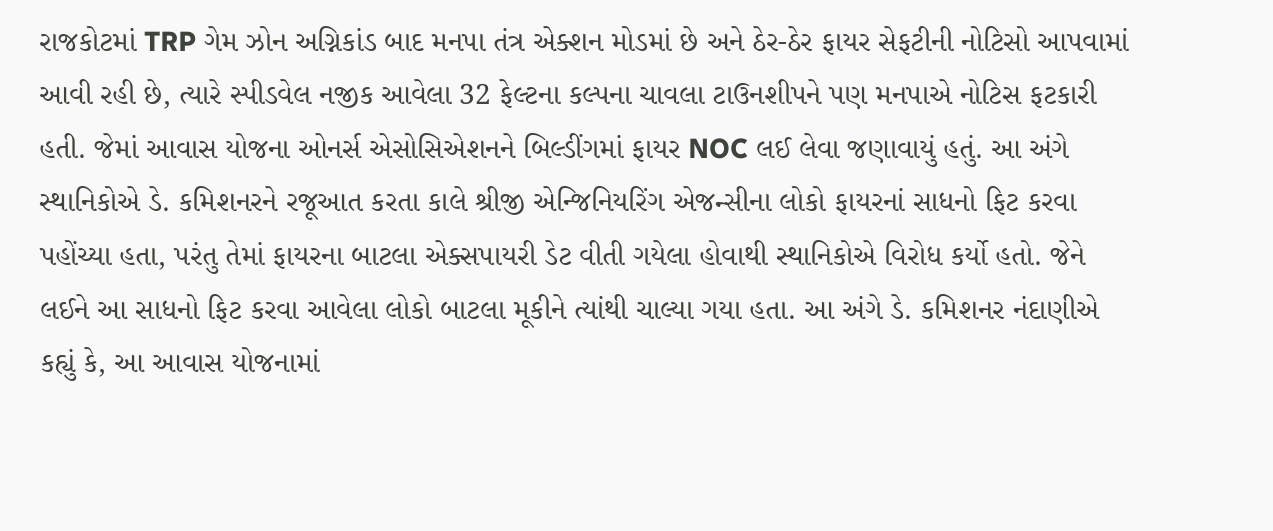રાજકોટમાં TRP ગેમ ઝોન અગ્નિકાંડ બાદ મનપા તંત્ર એક્શન મોડમાં છે અને ઠેર-ઠેર ફાયર સેફટીની નોટિસો આપવામાં આવી રહી છે, ત્યારે સ્પીડવેલ નજીક આવેલા 32 ફેલ્ટના કલ્પના ચાવલા ટાઉનશીપને પણ મનપાએ નોટિસ ફટકારી હતી. જેમાં આવાસ યોજના ઓનર્સ એસોસિએશનને બિલ્ડીંગમાં ફાયર NOC લઈ લેવા જણાવાયું હતું. આ અંગે સ્થાનિકોએ ડે. કમિશનરને રજૂઆત કરતા કાલે શ્રીજી એન્જિનિયરિંગ એજન્સીના લોકો ફાયરનાં સાધનો ફિટ કરવા પહોંચ્યા હતા, પરંતુ તેમાં ફાયરના બાટલા એક્સપાયરી ડેટ વીતી ગયેલા હોવાથી સ્થાનિકોએ વિરોધ કર્યો હતો. જેને લઈને આ સાધનો ફિટ કરવા આવેલા લોકો બાટલા મૂકીને ત્યાંથી ચાલ્યા ગયા હતા. આ અંગે ડે. કમિશનર નંદાણીએ કહ્યું કે, આ આવાસ યોજનામાં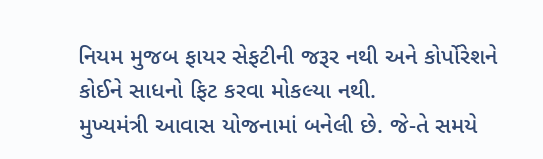નિયમ મુજબ ફાયર સેફટીની જરૂર નથી અને કોર્પોરેશને કોઈને સાધનો ફિટ કરવા મોકલ્યા નથી.
મુખ્યમંત્રી આવાસ યોજનામાં બનેલી છે. જે-તે સમયે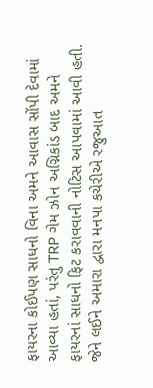ફાયરના કોઈપણ સાધનો વિના અમને આવાસ સોંપી દેવામાં આવ્યા હતાં, પરંતુ TRP ગેમ ઝોન અગ્નિકાંડ બાદ અમને ફાયરનાં સાધનો ફિટ કરાવવાની નોટિસ આપવામાં આવી હતી. જેને લઈને અમારા દ્વારા મનપા કચેરીએ રજુઆત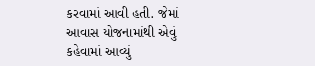કરવામાં આવી હતી. જેમાં આવાસ યોજનામાંથી એવું કહેવામાં આવ્યું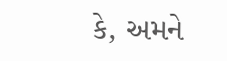કે, અમને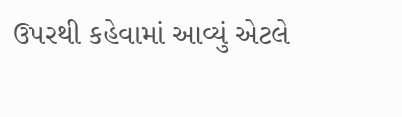ઉપરથી કહેવામાં આવ્યું એટલે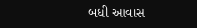બધી આવાસ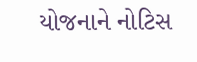યોજનાને નોટિસ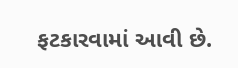ફટકારવામાં આવી છે.